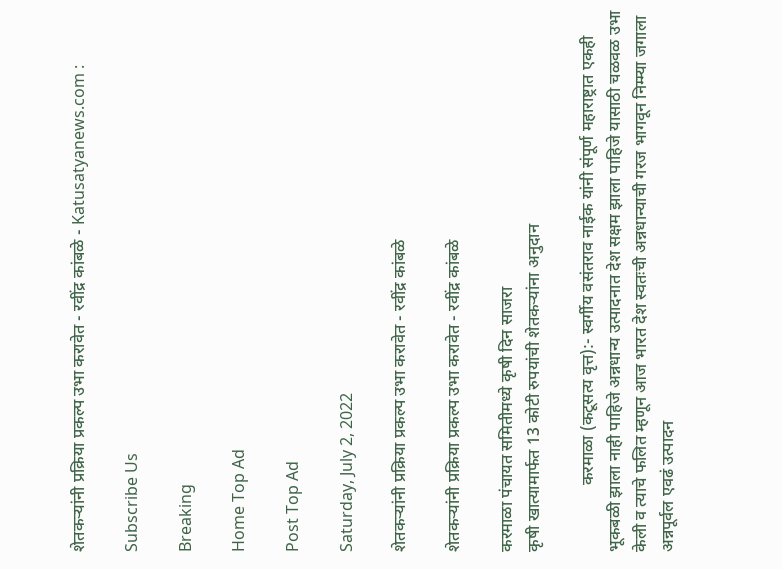शेतकऱ्यांनी प्रक्रिया प्रकल्प उभा करावेत - रवींद्र कांबळे - Katusatyanews.com :

Subscribe Us

Breaking

Home Top Ad

Post Top Ad

Saturday, July 2, 2022

शेतकऱ्यांनी प्रक्रिया प्रकल्प उभा करावेत - रवींद्र कांबळे

शेतकऱ्यांनी प्रक्रिया प्रकल्प उभा करावेत - रवींद्र कांबळे

करमाळा पंचायत समितीमध्ये कृषी दिन साजरा
कृषी खात्यामार्फत 13 कोटी रुपयांची शेतकऱ्यांना अनुदान

                करमाळा (कटूसत्य वृत्त):- स्वर्गीय वसंतराव नाईक यांनी संपूर्ण महाराष्ट्रात एकही भूकबळी झाला नाही पाहिजे अन्नधान्य उत्पादनात देश सक्षम झाला पाहिजे यासाठी चळवळ उभा केली व त्याचे फलित म्हणून आज भारत देश स्वतःची अन्नधान्याची गरज भागवून निम्म्या जगाला अन्नपूर्वल एवढं उत्पादन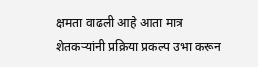क्षमता वाढली आहे आता मात्र शेतकऱ्यांनी प्रक्रिया प्रकल्प उभा करून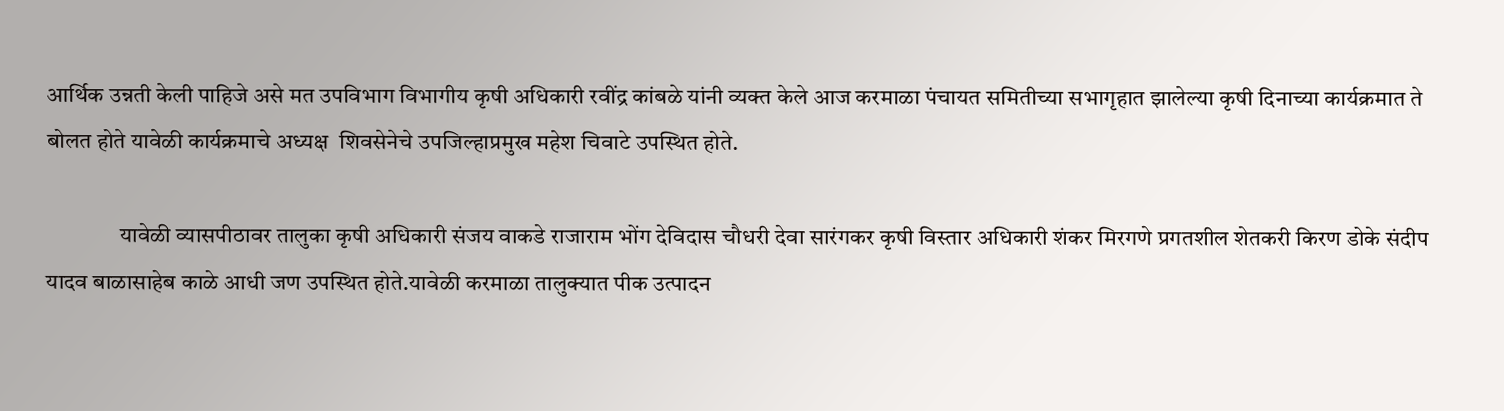आर्थिक उन्नती केली पाहिजे असे मत उपविभाग विभागीय कृषी अधिकारी रवींद्र कांबळे यांनी व्यक्त केले आज करमाळा पंचायत समितीच्या सभागृहात झालेल्या कृषी दिनाच्या कार्यक्रमात ते बोलत होते यावेळी कार्यक्रमाचे अध्यक्ष  शिवसेनेचे उपजिल्हाप्रमुख महेश चिवाटे उपस्थित होते.

                यावेळी व्यासपीठावर तालुका कृषी अधिकारी संजय वाकडे राजाराम भोंग देविदास चौधरी देवा सारंगकर कृषी विस्तार अधिकारी शंकर मिरगणे प्रगतशील शेतकरी किरण डोके संदीप यादव बाळासाहेब काळे आधी जण उपस्थित होते.यावेळी करमाळा तालुक्यात पीक उत्पादन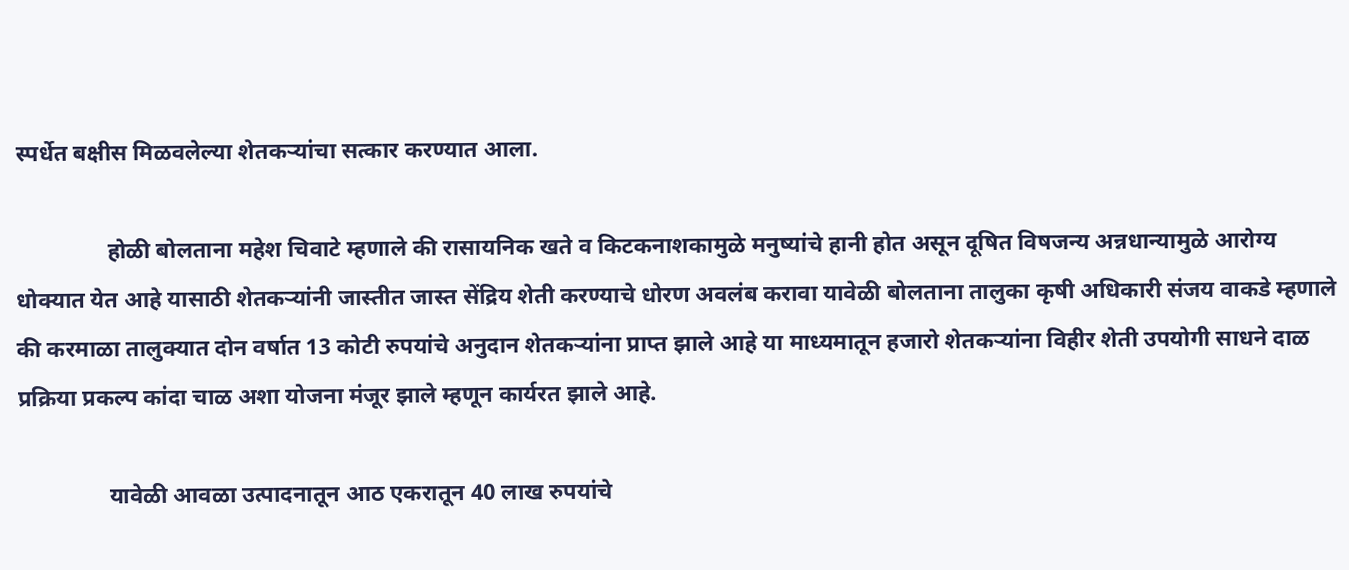स्पर्धेत बक्षीस मिळवलेल्या शेतकऱ्यांचा सत्कार करण्यात आला.

                होळी बोलताना महेश चिवाटे म्हणाले की रासायनिक खते व किटकनाशकामुळे मनुष्यांचे हानी होत असून दूषित विषजन्य अन्नधान्यामुळे आरोग्य धोक्यात येत आहे यासाठी शेतकऱ्यांनी जास्तीत जास्त सेंद्रिय शेती करण्याचे धोरण अवलंब करावा यावेळी बोलताना तालुका कृषी अधिकारी संजय वाकडे म्हणाले की करमाळा तालुक्यात दोन वर्षात 13 कोटी रुपयांचे अनुदान शेतकऱ्यांना प्राप्त झाले आहे या माध्यमातून हजारो शेतकऱ्यांना विहीर शेती उपयोगी साधने दाळ प्रक्रिया प्रकल्प कांदा चाळ अशा योजना मंजूर झाले म्हणून कार्यरत झाले आहे.

                यावेळी आवळा उत्पादनातून आठ एकरातून 40 लाख रुपयांचे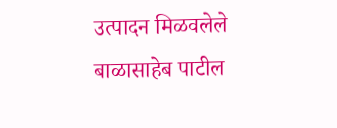उत्पादन मिळवलेले बाळासाहेब पाटील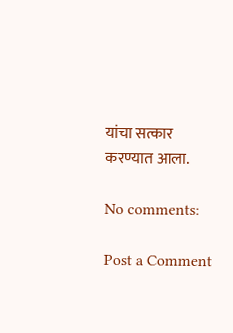यांचा सत्कार करण्यात आला.

No comments:

Post a Comment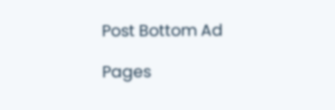Post Bottom Ad

Pages